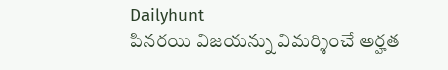Dailyhunt
పినరయి విజయన్ను విమర్శించే అర్హత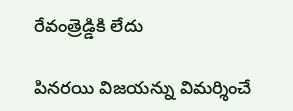రేవంత్రెడ్డికి లేదు

పినరయి విజయన్ను విమర్శించే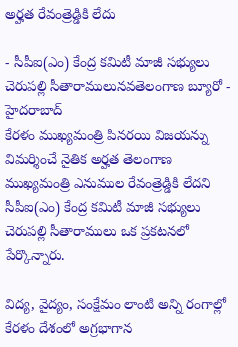అర్హత రేవంత్రెడ్డికి లేదు

- సీపీఐ(ఎం) కేంద్ర కమిటీ మాజీ సభ్యులు చెరుపల్లి సీతారాములునవతెలంగాణ బ్యూరో - హైదరాబాద్
కేరళం ముఖ్యమంత్రి పినరయి విజయన్ను విమర్శించే నైతిక అర్హత తెలంగాణ ముఖ్యమంత్రి ఎనుముల రేవంత్రెడ్డికి లేదని సీపీఐ(ఎం) కేంద్ర కమిటీ మాజీ సభ్యులు చెరుపల్లి సీతారాములు ఒక ప్రకటనలో పేర్కొన్నారు.

విద్య, వైద్యం, సంక్షేమం లాంటి అన్ని రంగాల్లో కేరళం దేశంలో అగ్రభాగాన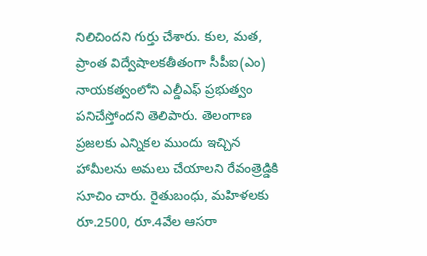నిలిచిందని గుర్తు చేశారు. కుల, మత, ప్రాంత విద్వేషాలకతీతంగా సీపీఐ(ఎం) నాయకత్వంలోని ఎల్డీఎఫ్ ప్రభుత్వం పనిచేస్తోందని తెలిపారు. తెలంగాణ ప్రజలకు ఎన్నికల ముందు ఇచ్చిన హామీలను అమలు చేయాలని రేవంత్రెడ్డికి సూచిం చారు. రైతుబంధు, మహిళలకు రూ.2500, రూ.4వేల ఆసరా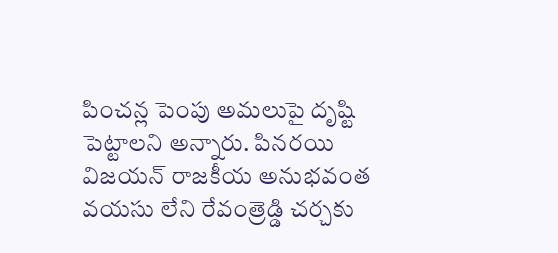పించన్ల పెంపు అమలుపై దృష్టి పెట్టాలని అన్నారు. పినరయి విజయన్ రాజకీయ అనుభవంత వయసు లేని రేవంత్రెడ్డి చర్చకు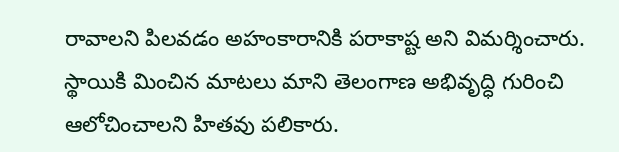రావాలని పిలవడం అహంకారానికి పరాకాష్ట అని విమర్శించారు. స్థాయికి మించిన మాటలు మాని తెలంగాణ అభివృద్ధి గురించి ఆలోచించాలని హితవు పలికారు.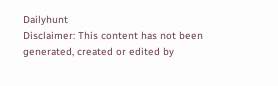Dailyhunt
Disclaimer: This content has not been generated, created or edited by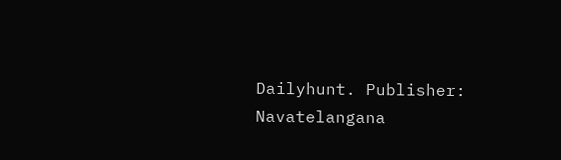Dailyhunt. Publisher: Navatelangana